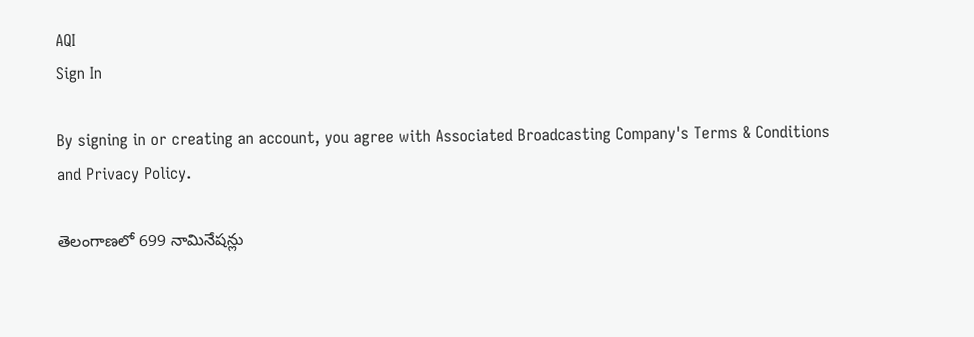AQI
Sign In

By signing in or creating an account, you agree with Associated Broadcasting Company's Terms & Conditions and Privacy Policy.

తెలంగాణలో 699 నామినేషన్లు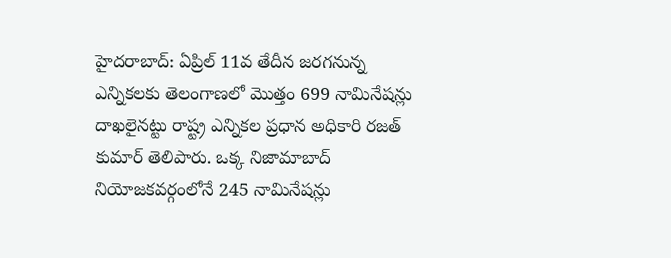హైదరాబాద్: ఏప్రిల్ 11వ తేదీన జరగనున్న ఎన్నికలకు తెలంగాణలో మొత్తం 699 నామినేషన్లు దాఖలైనట్టు రాష్ట్ర ఎన్నికల ప్రధాన అధికారి రజత్ కుమార్ తెలిపారు. ఒక్క నిజామాబాద్ నియోజకవర్గంలోనే 245 నామినేషన్లు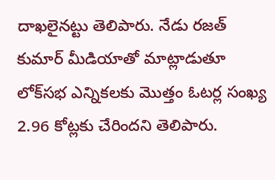దాఖలైనట్టు తెలిపారు. నేడు రజత్ కుమార్ మీడియాతో మాట్లాడుతూ లోక్‌సభ ఎన్నికలకు మొత్తం ఓటర్ల సంఖ్య 2.96 కోట్లకు చేరిందని తెలిపారు.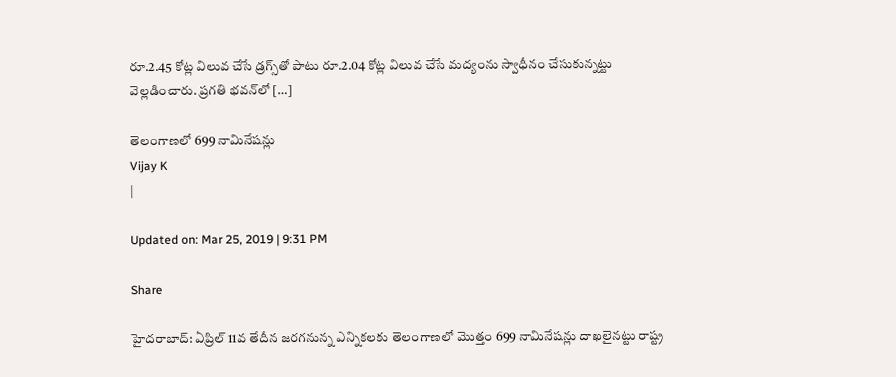రూ.2.45 కోట్ల విలువ చేసే డ్రగ్స్‌తో పాటు రూ.2.04 కోట్ల విలువ చేసే మద్యంను స్వాధీనం చేసుకున్నట్టు వెల్లడించారు. ప్రగతి భవన్‌లో […]

తెలంగాణలో 699 నామినేషన్లు
Vijay K
|

Updated on: Mar 25, 2019 | 9:31 PM

Share

హైదరాబాద్: ఏప్రిల్ 11వ తేదీన జరగనున్న ఎన్నికలకు తెలంగాణలో మొత్తం 699 నామినేషన్లు దాఖలైనట్టు రాష్ట్ర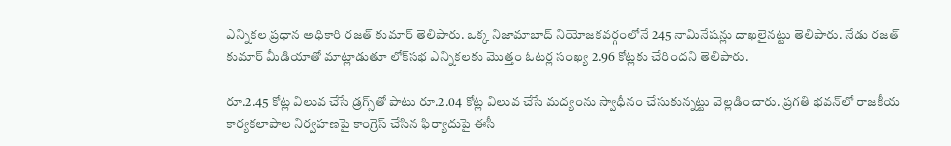ఎన్నికల ప్రధాన అధికారి రజత్ కుమార్ తెలిపారు. ఒక్క నిజామాబాద్ నియోజకవర్గంలోనే 245 నామినేషన్లు దాఖలైనట్టు తెలిపారు. నేడు రజత్ కుమార్ మీడియాతో మాట్లాడుతూ లోక్‌సభ ఎన్నికలకు మొత్తం ఓటర్ల సంఖ్య 2.96 కోట్లకు చేరిందని తెలిపారు.

రూ.2.45 కోట్ల విలువ చేసే డ్రగ్స్‌తో పాటు రూ.2.04 కోట్ల విలువ చేసే మద్యంను స్వాధీనం చేసుకున్నట్టు వెల్లడించారు. ప్రగతి భవన్‌లో రాజకీయ కార్యకలాపాల నిర్వహణపై కాంగ్రెస్ చేసిన ఫిర్యాదుపై ఈసీ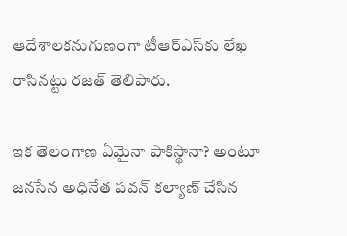ఆదేశాలకనుగుణంగా టీఆర్ఎస్‌కు లేఖ రాసినట్టు రజత్ తెలిపారు.

ఇక తెలంగాణ ఏమైనా పాకిస్థానా? అంటూ జనసేన అధినేత పవన్ కల్యాణ్ చేసిన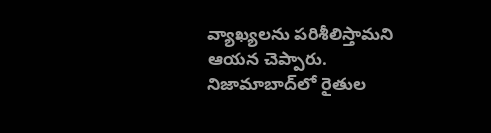వ్యాఖ్యలను పరిశీలిస్తామని ఆయన చెప్పారు. నిజామాబాద్‌లో రైతుల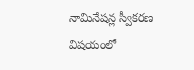నామినేషన్ల స్వీకరణ విషయంలో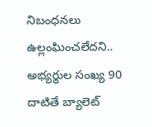నిబంధనలు ఉల్లంఘించలేదని.. అభ్యర్థుల సంఖ్య 90 దాటితే బ్యాలెట్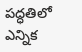పద్ధతిలో ఎన్నిక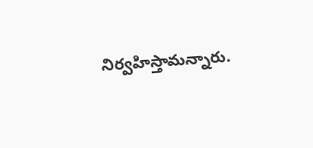నిర్వహిస్తామన్నారు.